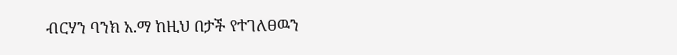ብርሃን ባንክ አ.ማ ከዚህ በታች የተገለፀዉን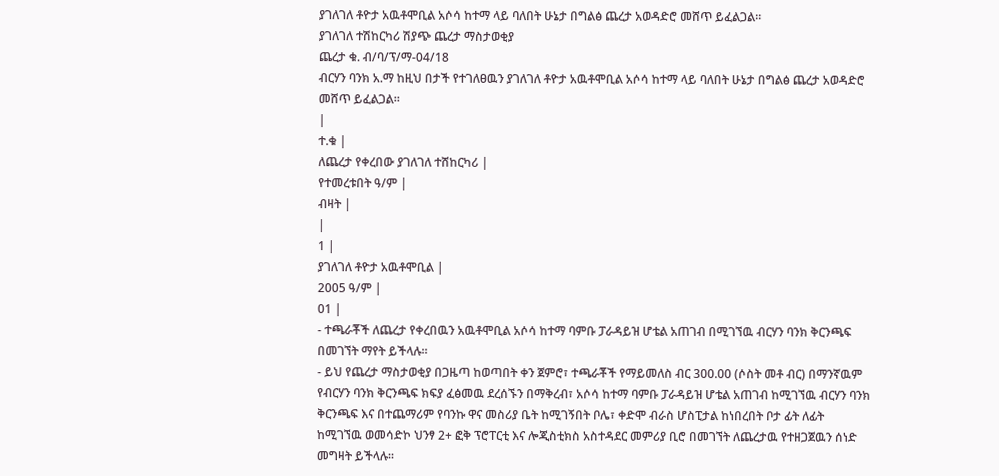ያገለገለ ቶዮታ አዉቶሞቢል አሶሳ ከተማ ላይ ባለበት ሁኔታ በግልፅ ጨረታ አወዳድሮ መሸጥ ይፈልጋል።
ያገለገለ ተሽከርካሪ ሽያጭ ጨረታ ማስታወቂያ
ጨረታ ቁ. ብ/ባ/ፕ/ማ-04/18
ብርሃን ባንክ አ.ማ ከዚህ በታች የተገለፀዉን ያገለገለ ቶዮታ አዉቶሞቢል አሶሳ ከተማ ላይ ባለበት ሁኔታ በግልፅ ጨረታ አወዳድሮ መሸጥ ይፈልጋል።
|
ተ.ቁ |
ለጨረታ የቀረበው ያገለገለ ተሸከርካሪ |
የተመረቱበት ዓ/ም |
ብዛት |
|
1 |
ያገለገለ ቶዮታ አዉቶሞቢል |
2005 ዓ/ም |
01 |
- ተጫራቾች ለጨረታ የቀረበዉን አዉቶሞቢል አሶሳ ከተማ ባምቡ ፓራዳይዝ ሆቴል አጠገብ በሚገኘዉ ብርሃን ባንክ ቅርንጫፍ በመገኘት ማየት ይችላሉ።
- ይህ የጨረታ ማስታወቂያ በጋዜጣ ከወጣበት ቀን ጀምሮ፣ ተጫራቾች የማይመለስ ብር 300.00 (ሶስት መቶ ብር) በማንኛዉም የብርሃን ባንክ ቅርንጫፍ ክፍያ ፈፅመዉ ደረሰኙን በማቅረብ፣ አሶሳ ከተማ ባምቡ ፓራዳይዝ ሆቴል አጠገብ ከሚገኘዉ ብርሃን ባንክ ቅርንጫፍ እና በተጨማሪም የባንኩ ዋና መስሪያ ቤት ከሚገኝበት ቦሌ፣ ቀድሞ ብራስ ሆስፒታል ከነበረበት ቦታ ፊት ለፊት ከሚገኘዉ ወመሳድኮ ህንፃ 2+ ፎቅ ፕሮፐርቲ እና ሎጂስቲክስ አስተዳደር መምሪያ ቢሮ በመገኘት ለጨረታዉ የተዘጋጀዉን ሰነድ መግዛት ይችላሉ።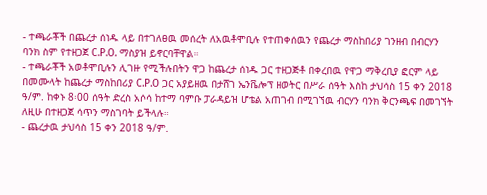- ተጫራቾች በጨረታ ሰነዱ ላይ በተገለፀዉ መሰረት ለአዉቶሞቢሉ የተጠቀሰዉን የጨረታ ማስከበሪያ ገንዘብ በብርሃን ባንክ ስም የተዘጋጀ C.P.O. ማስያዝ ይኖርባቸዋል።
- ተጫራቾች አወቶሞቢሉን ሊገዙ የሚችሉበትን ዋጋ ከጨረታ ሰነዱ ጋር ተዘጋጅቶ በቀረበዉ የዋጋ ማቅረቢያ ፎርም ላይ በመሙላት ከጨረታ ማስከበሪያ C.P.O ጋር አያይዘዉ በታሸገ ኤንቬሎፕ ዘወትር በሥራ ሰዓት እስከ ታህሳስ 15 ቀን 2018 ዓ/ም. ከቀኑ 8፡00 ሰዓት ድረስ አሶሳ ከተማ ባምቡ ፓራዳይዝ ሆቴል አጠገብ በሚገኘዉ ብርሃን ባንክ ቅርንጫፍ በመገኘት ለዚሁ በተዘጋጀ ሳጥን ማስገባት ይችላሉ።
- ጨረታዉ ታህሳስ 15 ቀን 2018 ዓ/ም.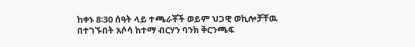ከቀኑ 8፡30 ሰዓት ላይ ተጫራቾች ወይም ህጋዊ ወኪሎቻቸዉ በተገኙበት አሶሳ ከተማ ብርሃን ባንክ ቅርንጫፍ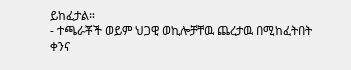ይከፈታል።
- ተጫራቾች ወይም ህጋዊ ወኪሎቻቸዉ ጨረታዉ በሚከፈትበት ቀንና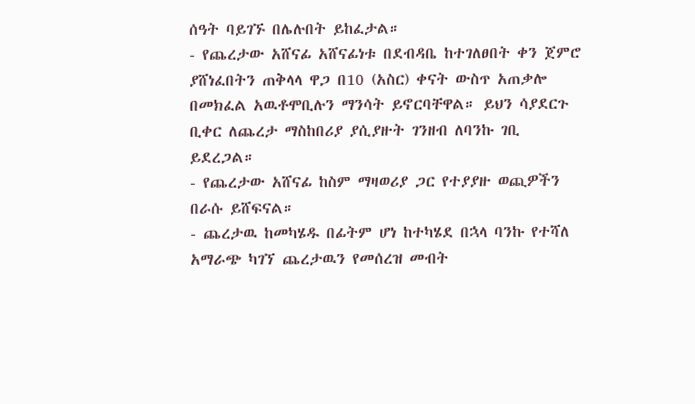ሰዓት ባይገኙ በሌሉበት ይከፈታል።
- የጨረታው አሸናፊ አሸናፊነቱ በደብዳቤ ከተገለፀበት ቀን ጀምሮ ያሸነፈበትን ጠቅላላ ዋጋ በ10 (አስር) ቀናት ውስጥ አጠቃሎ በመክፈል አዉቶሞቢሉን ማንሳት ይኖርባቸዋል። ይህን ሳያደርጉ ቢቀር ለጨረታ ማስከበሪያ ያሲያዙት ገንዘብ ለባንኩ ገቢ ይደረጋል።
- የጨረታው አሸናፊ ከስም ማዛወሪያ ጋር የተያያዙ ወጪዎችን በራሱ ይሸፍናል።
- ጨረታዉ ከመካሄዱ በፊትም ሆነ ከተካሄደ በኋላ ባንኩ የተሻለ አማራጭ ካገኘ ጨረታዉን የመሰረዝ መብት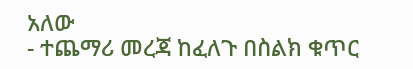አለው
- ተጨማሪ መረጃ ከፈለጉ በስልክ ቁጥር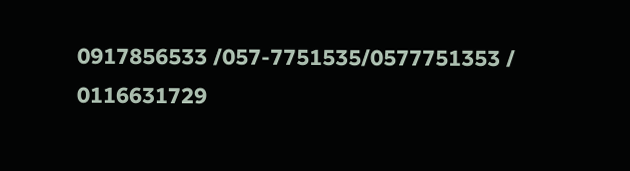0917856533 /057-7751535/0577751353 / 0116631729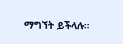ማግኘት ይችላሉ።